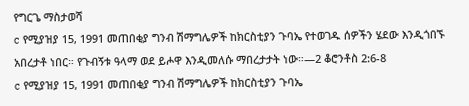የግርጌ ማስታወሻ
c የሚያዝያ 15, 1991 መጠበቂያ ግንብ ሽማግሌዎች ከክርስቲያን ጉባኤ የተወገዱ ሰዎችን ሄደው እንዲጎበኙ አበረታቶ ነበር። የጉብኝቱ ዓላማ ወደ ይሖዋ እንዲመለሱ ማበረታታት ነው።—2 ቆሮንቶስ 2:6-8
c የሚያዝያ 15, 1991 መጠበቂያ ግንብ ሽማግሌዎች ከክርስቲያን ጉባኤ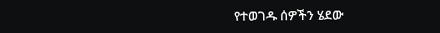የተወገዱ ሰዎችን ሄደው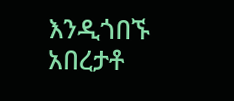እንዲጎበኙ አበረታቶ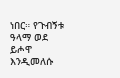ነበር። የጉብኝቱ ዓላማ ወደ ይሖዋ እንዲመለሱ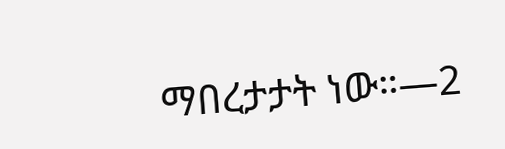ማበረታታት ነው።—2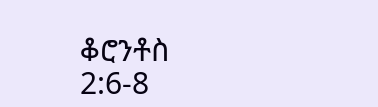ቆሮንቶስ 2:6-8